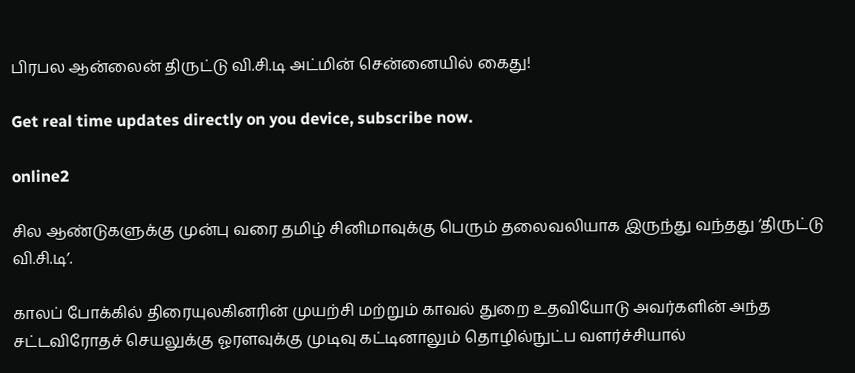பிரபல ஆன்லைன் திருட்டு வி.சி.டி அட்மின் சென்னையில் கைது!

Get real time updates directly on you device, subscribe now.

online2

சில ஆண்டுகளுக்கு முன்பு வரை தமிழ் சினிமாவுக்கு பெரும் தலைவலியாக இருந்து வந்தது ‘திருட்டு வி.சி.டி’.

காலப் போக்கில் திரையுலகினரின் முயற்சி மற்றும் காவல் துறை உதவியோடு அவர்களின் அந்த சட்டவிரோதச் செயலுக்கு ஓரளவுக்கு முடிவு கட்டினாலும் தொழில்நுட்ப வளர்ச்சியால்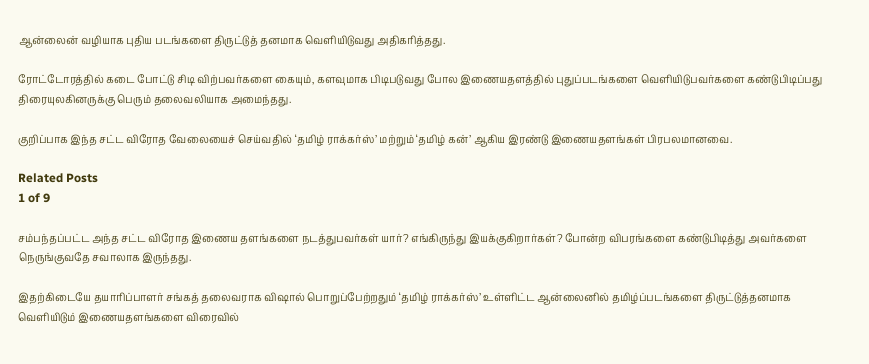ஆன்லைன் வழியாக புதிய படங்களை திருட்டுத் தனமாக வெளியிடுவது அதிகரித்தது.

ரோட்டோரத்தில் கடை போட்டு சிடி விற்பவர்களை கையும், களவுமாக பிடிபடுவது போல இணையதளத்தில் புதுப்படங்களை வெளியிடுபவர்களை கண்டுபிடிப்பது திரையுலகினருக்கு பெரும் தலைவலியாக அமைந்தது.

குறிப்பாக இந்த சட்ட விரோத வேலையைச் செய்வதில் ‘தமிழ் ராக்கர்ஸ்’ மற்றும் ‘தமிழ் கன்’ ஆகிய இரண்டு இணையதளங்கள் பிரபலமானவை.

Related Posts
1 of 9

சம்பந்தப்பட்ட அந்த சட்ட விரோத இணைய தளங்களை நடத்துபவர்கள் யார்? எங்கிருந்து இயக்குகிறார்கள்? போன்ற விபரங்களை கண்டுபிடித்து அவர்களை நெருங்குவதே சவாலாக இருந்தது.

இதற்கிடையே தயாரிப்பாளர் சங்கத் தலைவராக விஷால் பொறுப்பேற்றதும் ‘தமிழ் ராக்கர்ஸ்’ உள்ளிட்ட ஆன்லைனில் தமிழ்ப்படங்களை திருட்டுத்தனமாக வெளியிடும் இணையதளங்களை விரைவில்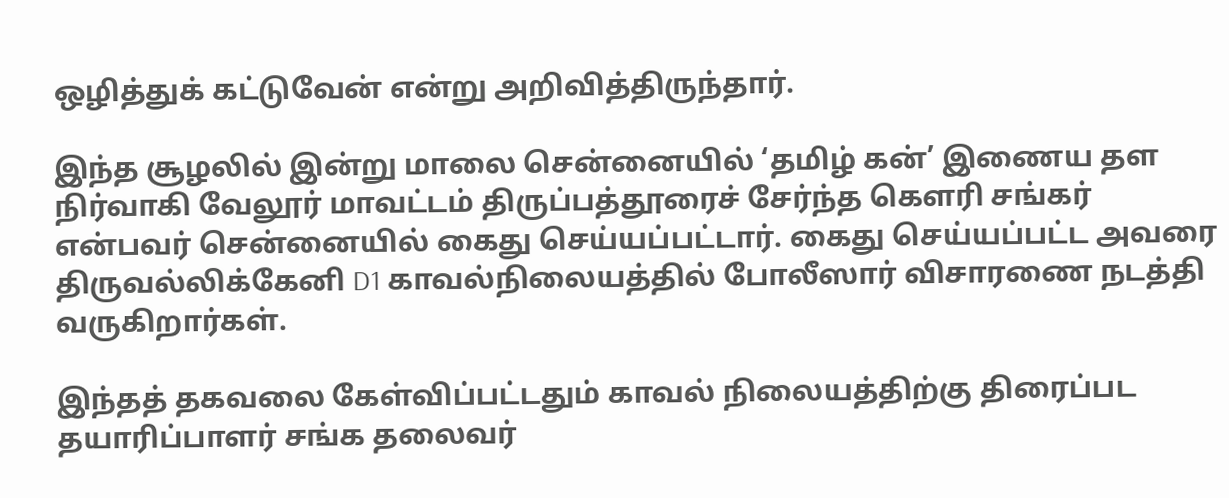ஒழித்துக் கட்டுவேன் என்று அறிவித்திருந்தார்.

இந்த சூழலில் இன்று மாலை சென்னையில் ‘தமிழ் கன்’ இணைய தள நிர்வாகி வேலூர் மாவட்டம் திருப்பத்தூரைச் சேர்ந்த கௌரி சங்கர் என்பவர் சென்னையில் கைது செய்யப்பட்டார். கைது செய்யப்பட்ட அவரை திருவல்லிக்கேனி D1 காவல்நிலையத்தில் போலீஸார் விசாரணை நடத்தி வருகிறார்கள்.

இந்தத் தகவலை கேள்விப்பட்டதும் காவல் நிலையத்திற்கு திரைப்பட தயாரிப்பாளர் சங்க தலைவர்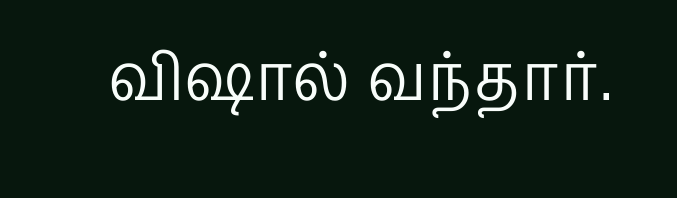விஷால் வந்தார்.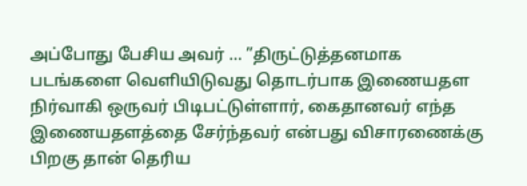அப்போது பேசிய அவர் … ”திருட்டுத்தனமாக படங்களை வெளியிடுவது தொடர்பாக இணையதள நிர்வாகி ஒருவர் பிடிபட்டுள்ளார், கைதானவர் எந்த இணையதளத்தை சேர்ந்தவர் என்பது விசாரணைக்கு பிறகு தான் தெரிய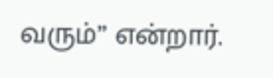வரும்” என்றார்.